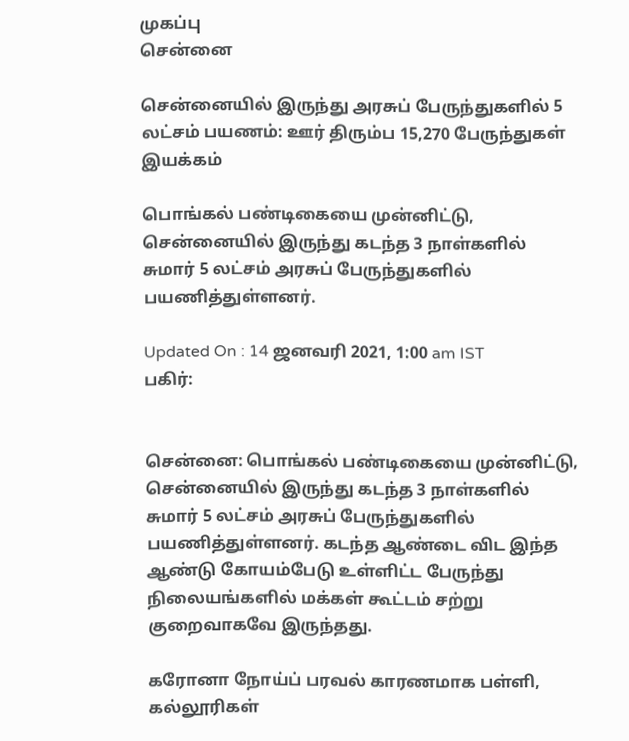முகப்பு
சென்னை

சென்னையில் இருந்து அரசுப் பேருந்துகளில் 5 லட்சம் பயணம்: ஊர் திரும்ப 15,270 பேருந்துகள் இயக்கம்

பொங்கல் பண்டிகையை முன்னிட்டு, சென்னையில் இருந்து கடந்த 3 நாள்களில் சுமார் 5 லட்சம் அரசுப் பேருந்துகளில் பயணித்துள்ளனர்.

Updated On : 14 ஜனவரி 2021, 1:00 am IST
பகிர்:


சென்னை: பொங்கல் பண்டிகையை முன்னிட்டு, சென்னையில் இருந்து கடந்த 3 நாள்களில் சுமார் 5 லட்சம் அரசுப் பேருந்துகளில் பயணித்துள்ளனர். கடந்த ஆண்டை விட இந்த ஆண்டு கோயம்பேடு உள்ளிட்ட பேருந்து நிலையங்களில் மக்கள் கூட்டம் சற்று குறைவாகவே இருந்தது.

கரோனா நோய்ப் பரவல் காரணமாக பள்ளி, கல்லூரிகள்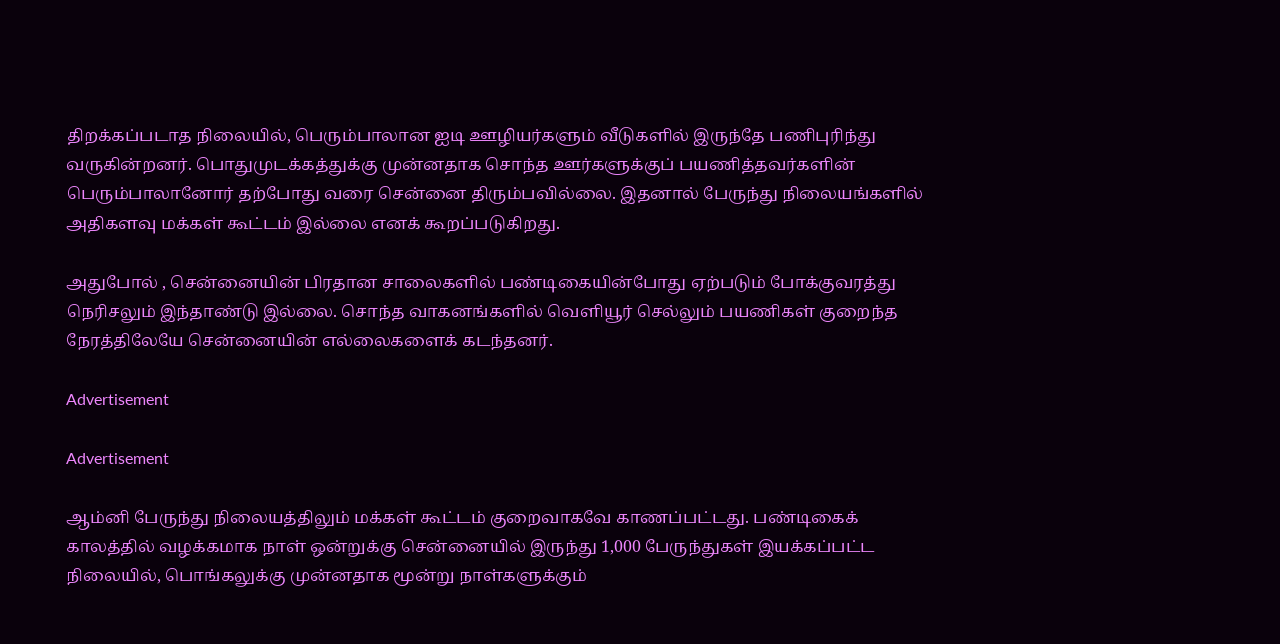திறக்கப்படாத நிலையில், பெரும்பாலான ஐடி ஊழியர்களும் வீடுகளில் இருந்தே பணிபுரிந்து வருகின்றனர். பொதுமுடக்கத்துக்கு முன்னதாக சொந்த ஊர்களுக்குப் பயணித்தவர்களின் பெரும்பாலானோர் தற்போது வரை சென்னை திரும்பவில்லை. இதனால் பேருந்து நிலையங்களில் அதிகளவு மக்கள் கூட்டம் இல்லை எனக் கூறப்படுகிறது.

அதுபோல் , சென்னையின் பிரதான சாலைகளில் பண்டிகையின்போது ஏற்படும் போக்குவரத்து நெரிசலும் இந்தாண்டு இல்லை. சொந்த வாகனங்களில் வெளியூர் செல்லும் பயணிகள் குறைந்த நேரத்திலேயே சென்னையின் எல்லைகளைக் கடந்தனர்.

Advertisement

Advertisement

ஆம்னி பேருந்து நிலையத்திலும் மக்கள் கூட்டம் குறைவாகவே காணப்பட்டது. பண்டிகைக் காலத்தில் வழக்கமாக நாள் ஒன்றுக்கு சென்னையில் இருந்து 1,000 பேருந்துகள் இயக்கப்பட்ட நிலையில், பொங்கலுக்கு முன்னதாக மூன்று நாள்களுக்கும்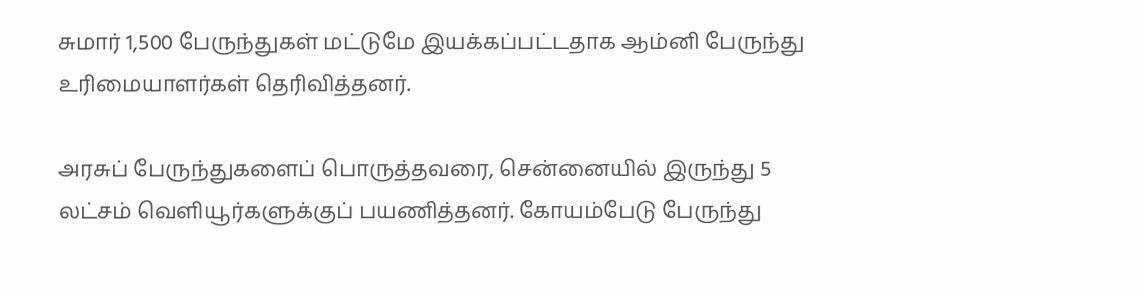சுமார் 1,500 பேருந்துகள் மட்டுமே இயக்கப்பட்டதாக ஆம்னி பேருந்து உரிமையாளர்கள் தெரிவித்தனர்.

அரசுப் பேருந்துகளைப் பொருத்தவரை, சென்னையில் இருந்து 5 லட்சம் வெளியூர்களுக்குப் பயணித்தனர். கோயம்பேடு பேருந்து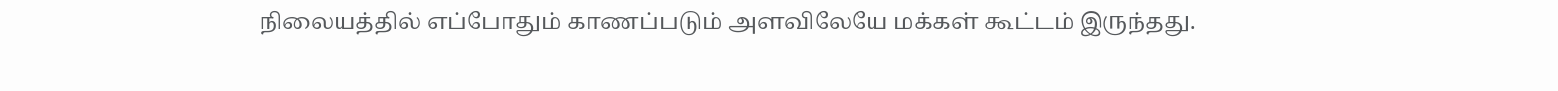நிலையத்தில் எப்போதும் காணப்படும் அளவிலேயே மக்கள் கூட்டம் இருந்தது.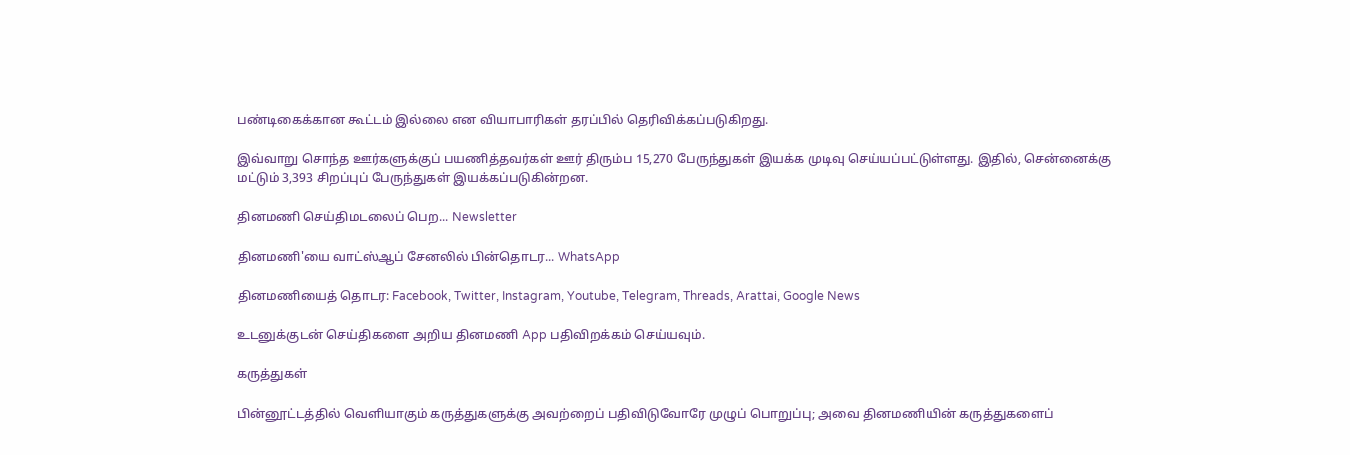பண்டிகைக்கான கூட்டம் இல்லை என வியாபாரிகள் தரப்பில் தெரிவிக்கப்படுகிறது.

இவ்வாறு சொந்த ஊர்களுக்குப் பயணித்தவர்கள் ஊர் திரும்ப 15,270 பேருந்துகள் இயக்க முடிவு செய்யப்பட்டுள்ளது. இதில், சென்னைக்கு மட்டும் 3,393 சிறப்புப் பேருந்துகள் இயக்கப்படுகின்றன.

தினமணி செய்திமடலைப் பெற... Newsletter

தினமணி'யை வாட்ஸ்ஆப் சேனலில் பின்தொடர... WhatsApp

தினமணியைத் தொடர: Facebook, Twitter, Instagram, Youtube, Telegram, Threads, Arattai, Google News

உடனுக்குடன் செய்திகளை அறிய தினமணி App பதிவிறக்கம் செய்யவும்.

கருத்துகள்

பின்னூட்டத்தில் வெளியாகும் கருத்துகளுக்கு அவற்றைப் பதிவிடுவோரே முழுப் பொறுப்பு; அவை தினமணியின் கருத்துகளைப்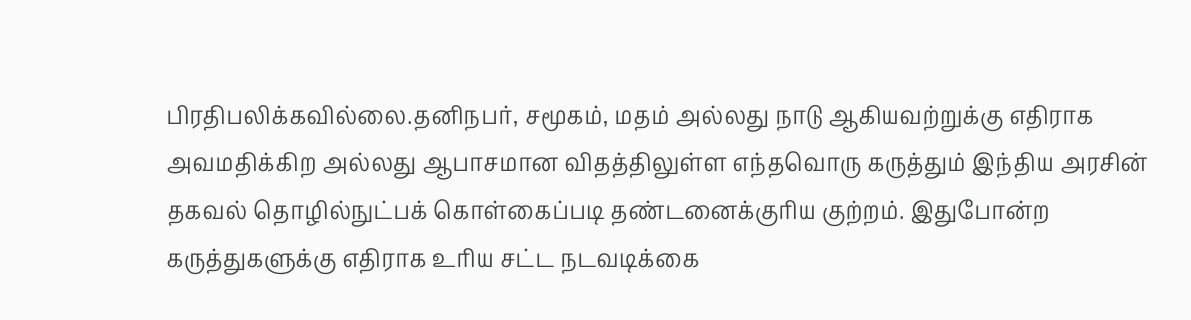பிரதிபலிக்கவில்லை.தனிநபர், சமூகம், மதம் அல்லது நாடு ஆகியவற்றுக்கு எதிராக அவமதிக்கிற அல்லது ஆபாசமான விதத்திலுள்ள எந்தவொரு கருத்தும் இந்திய அரசின் தகவல் தொழில்நுட்பக் கொள்கைப்படி தண்டனைக்குரிய குற்றம். இதுபோன்ற கருத்துகளுக்கு எதிராக உரிய சட்ட நடவடிக்கை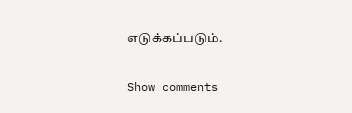எடுக்கப்படும்.

Show comments